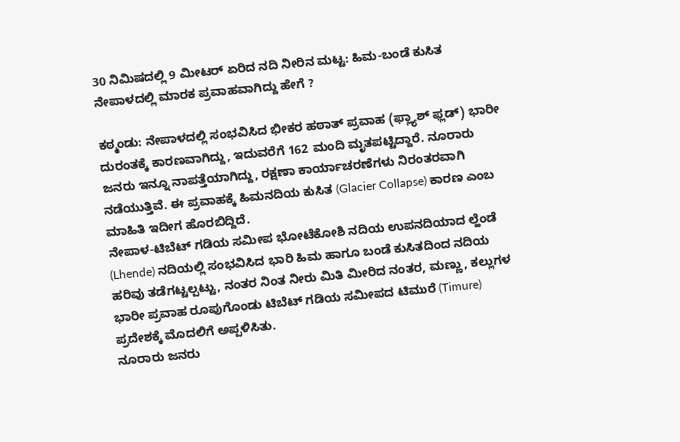30 ನಿಮಿಷದಲ್ಲಿ 9 ಮೀಟರ್‌ ಏರಿದ ನದಿ ನೀರಿನ ಮಟ್ಟ: ಹಿಮ-ಬಂಡೆ ಕುಸಿತ ನೇಪಾಳದಲ್ಲಿ ಮಾರಕ ಪ್ರವಾಹವಾಗಿದ್ದು ಹೇಗೆ ?

ಕಠ್ಮಂಡು: ನೇಪಾಳದಲ್ಲಿ ಸಂಭವಿಸಿದ ಭೀಕರ ಹಠಾತ್‌ ಪ್ರವಾಹ (ಫ್ಲ್ಯಾಶ್ ಫ್ಲಡ್) ಭಾರೀ ದುರಂತಕ್ಕೆ ಕಾರಣವಾಗಿದ್ದು, ಇದುವರೆಗೆ 162 ಮಂದಿ ಮೃತಪಟ್ಟಿದ್ದಾರೆ. ನೂರಾರು ಜನರು ಇನ್ನೂ ನಾಪತ್ತೆಯಾಗಿದ್ದು, ರಕ್ಷಣಾ ಕಾರ್ಯಾಚರಣೆಗಳು ನಿರಂತರವಾಗಿ ನಡೆಯುತ್ತಿವೆ. ಈ ಪ್ರವಾಹಕ್ಕೆ ಹಿಮನದಿಯ ಕುಸಿತ (Glacier Collapse) ಕಾರಣ ಎಂಬ ಮಾಹಿತಿ ಇದೀಗ ಹೊರಬಿದ್ದಿದೆ.
ನೇಪಾಳ-ಟಿಬೆಟ್ ಗಡಿಯ ಸಮೀಪ ಭೋಟೆಕೋಶಿ ನದಿಯ ಉಪನದಿಯಾದ ಲ್ಹೆಂಡೆ (Lhende) ನದಿಯಲ್ಲಿ ಸಂಭವಿಸಿದ ಭಾರಿ ಹಿಮ ಹಾಗೂ ಬಂಡೆ ಕುಸಿತದಿಂದ ನದಿಯ ಹರಿವು ತಡೆಗಟ್ಟಲ್ಪಟ್ಟು, ನಂತರ ನಿಂತ ನೀರು ಮಿತಿ ಮೀರಿದ ನಂತರ, ಮಣ್ಣು, ಕಲ್ಲುಗಳ ಭಾರೀ ಪ್ರವಾಹ ರೂಪುಗೊಂಡು ಟಿಬೆಟ್ ಗಡಿಯ ಸಮೀಪದ ಟಿಮುರೆ (Timure) ಪ್ರದೇಶಕ್ಕೆ ಮೊದಲಿಗೆ ಅಪ್ಪಳಿಸಿತು.
ನೂರಾರು ಜನರು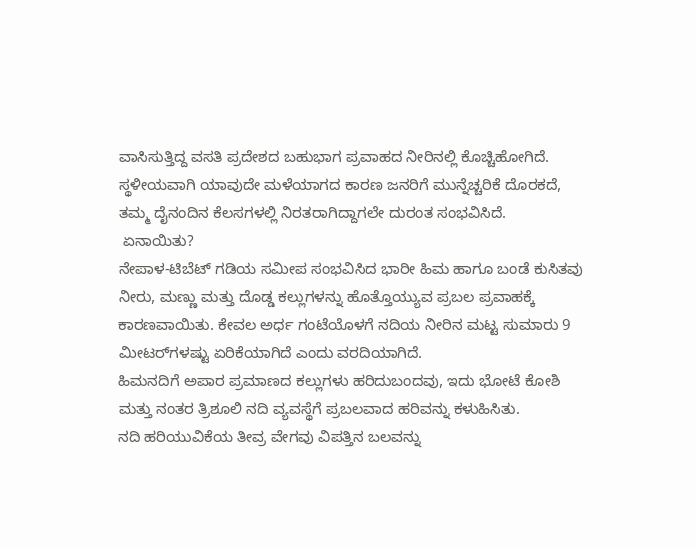ವಾಸಿಸುತ್ತಿದ್ದ ವಸತಿ ಪ್ರದೇಶದ ಬಹುಭಾಗ ಪ್ರವಾಹದ ನೀರಿನಲ್ಲಿ ಕೊಚ್ಚಿಹೋಗಿದೆ. ಸ್ಥಳೀಯವಾಗಿ ಯಾವುದೇ ಮಳೆಯಾಗದ ಕಾರಣ ಜನರಿಗೆ ಮುನ್ನೆಚ್ಚರಿಕೆ ದೊರಕದೆ, ತಮ್ಮ ದೈನಂದಿನ ಕೆಲಸಗಳಲ್ಲಿ ನಿರತರಾಗಿದ್ದಾಗಲೇ ದುರಂತ ಸಂಭವಿಸಿದೆ.
 ಏನಾಯಿತು?
ನೇಪಾಳ-ಟಿಬೆಟ್ ಗಡಿಯ ಸಮೀಪ ಸಂಭವಿಸಿದ ಭಾರೀ ಹಿಮ ಹಾಗೂ ಬಂಡೆ ಕುಸಿತವು ನೀರು, ಮಣ್ಣು ಮತ್ತು ದೊಡ್ಡ ಕಲ್ಲುಗಳನ್ನು ಹೊತ್ತೊಯ್ಯುವ ಪ್ರಬಲ ಪ್ರವಾಹಕ್ಕೆ ಕಾರಣವಾಯಿತು. ಕೇವಲ ಅರ್ಧ ಗಂಟೆಯೊಳಗೆ ನದಿಯ ನೀರಿನ ಮಟ್ಟ ಸುಮಾರು 9 ಮೀಟರ್‌ಗಳಷ್ಟು ಏರಿಕೆಯಾಗಿದೆ ಎಂದು ವರದಿಯಾಗಿದೆ.
ಹಿಮನದಿಗೆ ಅಪಾರ ಪ್ರಮಾಣದ ಕಲ್ಲುಗಳು ಹರಿದುಬಂದವು, ಇದು ಭೋಟೆ ಕೋಶಿ ಮತ್ತು ನಂತರ ತ್ರಿಶೂಲಿ ನದಿ ವ್ಯವಸ್ಥೆಗೆ ಪ್ರಬಲವಾದ ಹರಿವನ್ನು ಕಳುಹಿಸಿತು.
ನದಿ ಹರಿಯುವಿಕೆಯ ತೀವ್ರ ವೇಗವು ವಿಪತ್ತಿನ ಬಲವನ್ನು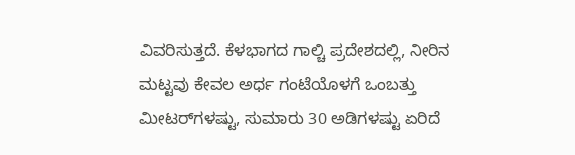ವಿವರಿಸುತ್ತದೆ. ಕೆಳಭಾಗದ ಗಾಲ್ಚಿ ಪ್ರದೇಶದಲ್ಲಿ, ನೀರಿನ ಮಟ್ಟವು ಕೇವಲ ಅರ್ಧ ಗಂಟೆಯೊಳಗೆ ಒಂಬತ್ತು ಮೀಟರ್‌ಗಳಷ್ಟು, ಸುಮಾರು 30 ಅಡಿಗಳಷ್ಟು ಏರಿದೆ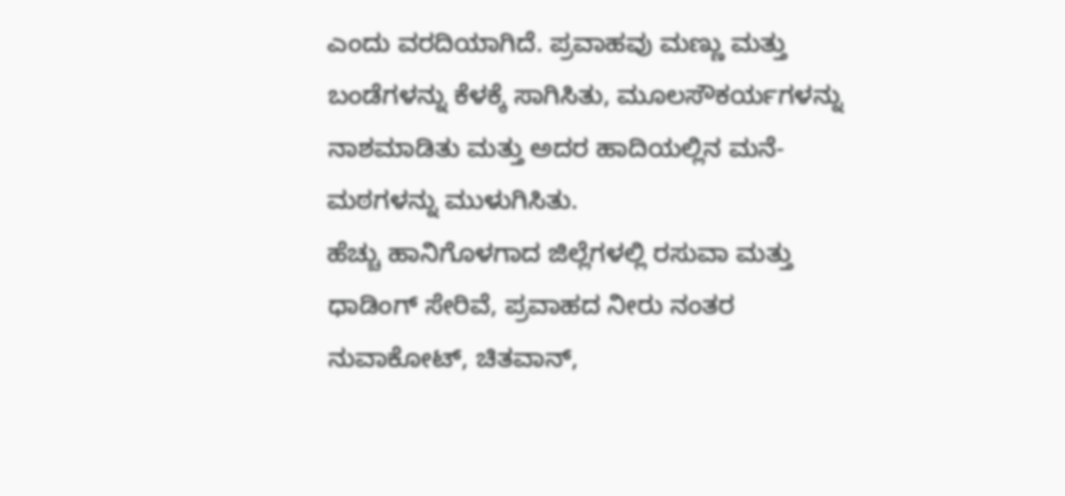ಎಂದು ವರದಿಯಾಗಿದೆ. ಪ್ರವಾಹವು ಮಣ್ಣು ಮತ್ತು ಬಂಡೆಗಳನ್ನು ಕೆಳಕ್ಕೆ ಸಾಗಿಸಿತು, ಮೂಲಸೌಕರ್ಯಗಳನ್ನು ನಾಶಮಾಡಿತು ಮತ್ತು ಅದರ ಹಾದಿಯಲ್ಲಿನ ಮನೆ-ಮಠಗಳನ್ನು ಮುಳುಗಿಸಿತು.
ಹೆಚ್ಚು ಹಾನಿಗೊಳಗಾದ ಜಿಲ್ಲೆಗಳಲ್ಲಿ ರಸುವಾ ಮತ್ತು ಧಾಡಿಂಗ್ ಸೇರಿವೆ, ಪ್ರವಾಹದ ನೀರು ನಂತರ ನುವಾಕೋಟ್, ಚಿತವಾನ್,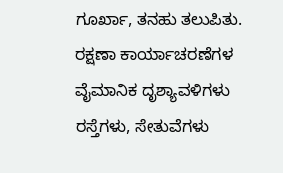ಗೂರ್ಖಾ, ತನಹು ತಲುಪಿತು.
ರಕ್ಷಣಾ ಕಾರ್ಯಾಚರಣೆಗಳ ವೈಮಾನಿಕ ದೃಶ್ಯಾವಳಿಗಳು ರಸ್ತೆಗಳು, ಸೇತುವೆಗಳು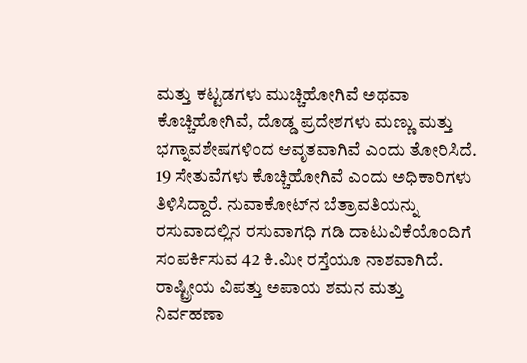ಮತ್ತು ಕಟ್ಟಡಗಳು ಮುಚ್ಚಿಹೋಗಿವೆ ಅಥವಾ ಕೊಚ್ಚಿಹೋಗಿವೆ, ದೊಡ್ಡ ಪ್ರದೇಶಗಳು ಮಣ್ಣು ಮತ್ತು ಭಗ್ನಾವಶೇಷಗಳಿಂದ ಆವೃತವಾಗಿವೆ ಎಂದು ತೋರಿಸಿದೆ.
19 ಸೇತುವೆಗಳು ಕೊಚ್ಚಿಹೋಗಿವೆ ಎಂದು ಅಧಿಕಾರಿಗಳು ತಿಳಿಸಿದ್ದಾರೆ. ನುವಾಕೋಟ್‌ನ ಬೆತ್ರಾವತಿಯನ್ನು ರಸುವಾದಲ್ಲಿನ ರಸುವಾಗಧಿ ಗಡಿ ದಾಟುವಿಕೆಯೊಂದಿಗೆ ಸಂಪರ್ಕಿಸುವ 42 ಕಿ.ಮೀ ರಸ್ತೆಯೂ ನಾಶವಾಗಿದೆ.
ರಾಷ್ಟ್ರೀಯ ವಿಪತ್ತು ಅಪಾಯ ಶಮನ ಮತ್ತು ನಿರ್ವಹಣಾ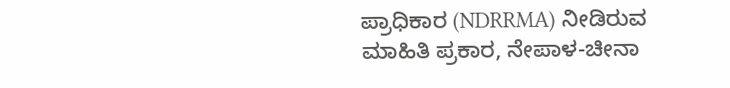ಪ್ರಾಧಿಕಾರ (NDRRMA) ನೀಡಿರುವ ಮಾಹಿತಿ ಪ್ರಕಾರ, ನೇಪಾಳ-ಚೀನಾ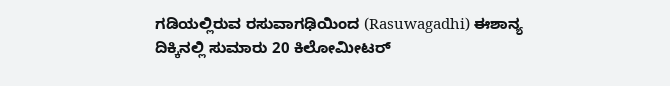ಗಡಿಯಲ್ಲಿರುವ ರಸುವಾಗಢಿಯಿಂದ (Rasuwagadhi) ಈಶಾನ್ಯ ದಿಕ್ಕಿನಲ್ಲಿ ಸುಮಾರು 20 ಕಿಲೋಮೀಟರ್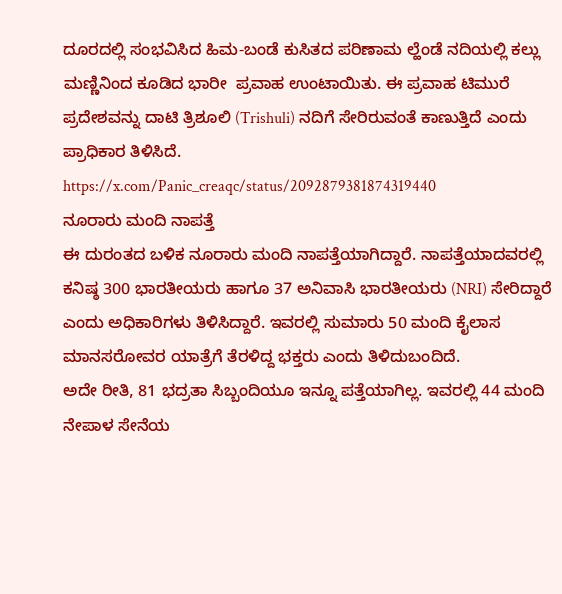ದೂರದಲ್ಲಿ ಸಂಭವಿಸಿದ ಹಿಮ-ಬಂಡೆ ಕುಸಿತದ ಪರಿಣಾಮ ಲ್ಹೆಂಡೆ ನದಿಯಲ್ಲಿ ಕಲ್ಲು ಮಣ್ಣಿನಿಂದ ಕೂಡಿದ ಭಾರೀ  ಪ್ರವಾಹ ಉಂಟಾಯಿತು. ಈ ಪ್ರವಾಹ ಟಿಮುರೆ ಪ್ರದೇಶವನ್ನು ದಾಟಿ ತ್ರಿಶೂಲಿ (Trishuli) ನದಿಗೆ ಸೇರಿರುವಂತೆ ಕಾಣುತ್ತಿದೆ ಎಂದು ಪ್ರಾಧಿಕಾರ ತಿಳಿಸಿದೆ.
https://x.com/Panic_creaqc/status/2092879381874319440
ನೂರಾರು ಮಂದಿ ನಾಪತ್ತೆ
ಈ ದುರಂತದ ಬಳಿಕ ನೂರಾರು ಮಂದಿ ನಾಪತ್ತೆಯಾಗಿದ್ದಾರೆ. ನಾಪತ್ತೆಯಾದವರಲ್ಲಿ ಕನಿಷ್ಠ 300 ಭಾರತೀಯರು ಹಾಗೂ 37 ಅನಿವಾಸಿ ಭಾರತೀಯರು (NRI) ಸೇರಿದ್ದಾರೆ ಎಂದು ಅಧಿಕಾರಿಗಳು ತಿಳಿಸಿದ್ದಾರೆ. ಇವರಲ್ಲಿ ಸುಮಾರು 50 ಮಂದಿ ಕೈಲಾಸ ಮಾನಸರೋವರ ಯಾತ್ರೆಗೆ ತೆರಳಿದ್ದ ಭಕ್ತರು ಎಂದು ತಿಳಿದುಬಂದಿದೆ.
ಅದೇ ರೀತಿ, 81 ಭದ್ರತಾ ಸಿಬ್ಬಂದಿಯೂ ಇನ್ನೂ ಪತ್ತೆಯಾಗಿಲ್ಲ. ಇವರಲ್ಲಿ 44 ಮಂದಿ ನೇಪಾಳ ಸೇನೆಯ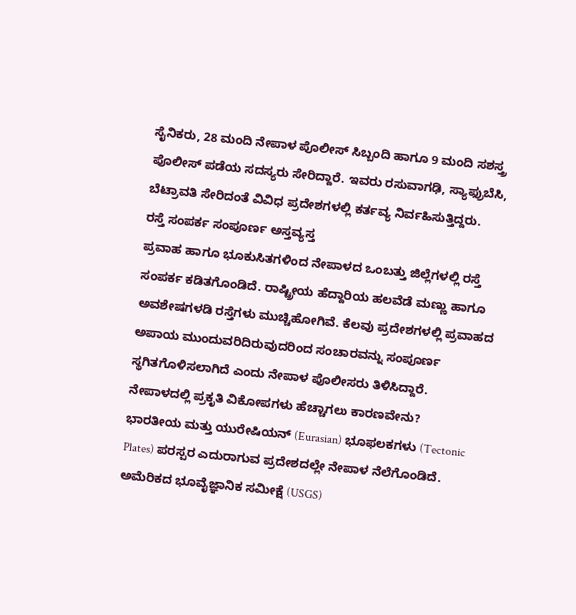ಸೈನಿಕರು, 28 ಮಂದಿ ನೇಪಾಳ ಪೊಲೀಸ್ ಸಿಬ್ಬಂದಿ ಹಾಗೂ 9 ಮಂದಿ ಸಶಸ್ತ್ರ ಪೊಲೀಸ್ ಪಡೆಯ ಸದಸ್ಯರು ಸೇರಿದ್ದಾರೆ. ಇವರು ರಸುವಾಗಢಿ, ಸ್ಯಾಫ್ರುಬೆಸಿ, ಬೆಟ್ರಾವತಿ ಸೇರಿದಂತೆ ವಿವಿಧ ಪ್ರದೇಶಗಳಲ್ಲಿ ಕರ್ತವ್ಯ ನಿರ್ವಹಿಸುತ್ತಿದ್ದರು.
ರಸ್ತೆ ಸಂಪರ್ಕ ಸಂಪೂರ್ಣ ಅಸ್ತವ್ಯಸ್ತ
ಪ್ರವಾಹ ಹಾಗೂ ಭೂಕುಸಿತಗಳಿಂದ ನೇಪಾಳದ ಒಂಬತ್ತು ಜಿಲ್ಲೆಗಳಲ್ಲಿ ರಸ್ತೆ ಸಂಪರ್ಕ ಕಡಿತಗೊಂಡಿದೆ. ರಾಷ್ಟ್ರೀಯ ಹೆದ್ದಾರಿಯ ಹಲವೆಡೆ ಮಣ್ಣು ಹಾಗೂ ಅವಶೇಷಗಳಡಿ ರಸ್ತೆಗಳು ಮುಚ್ಚಿಹೋಗಿವೆ. ಕೆಲವು ಪ್ರದೇಶಗಳಲ್ಲಿ ಪ್ರವಾಹದ ಅಪಾಯ ಮುಂದುವರಿದಿರುವುದರಿಂದ ಸಂಚಾರವನ್ನು ಸಂಪೂರ್ಣ ಸ್ಥಗಿತಗೊಳಿಸಲಾಗಿದೆ ಎಂದು ನೇಪಾಳ ಪೊಲೀಸರು ತಿಳಿಸಿದ್ದಾರೆ.
ನೇಪಾಳದಲ್ಲಿ ಪ್ರಕೃತಿ ವಿಕೋಪಗಳು ಹೆಚ್ಚಾಗಲು ಕಾರಣವೇನು?
ಭಾರತೀಯ ಮತ್ತು ಯುರೇಷಿಯನ್ (Eurasian) ಭೂಫಲಕಗಳು (Tectonic Plates) ಪರಸ್ಪರ ಎದುರಾಗುವ ಪ್ರದೇಶದಲ್ಲೇ ನೇಪಾಳ ನೆಲೆಗೊಂಡಿದೆ. ಅಮೆರಿಕದ ಭೂವೈಜ್ಞಾನಿಕ ಸಮೀಕ್ಷೆ (USGS)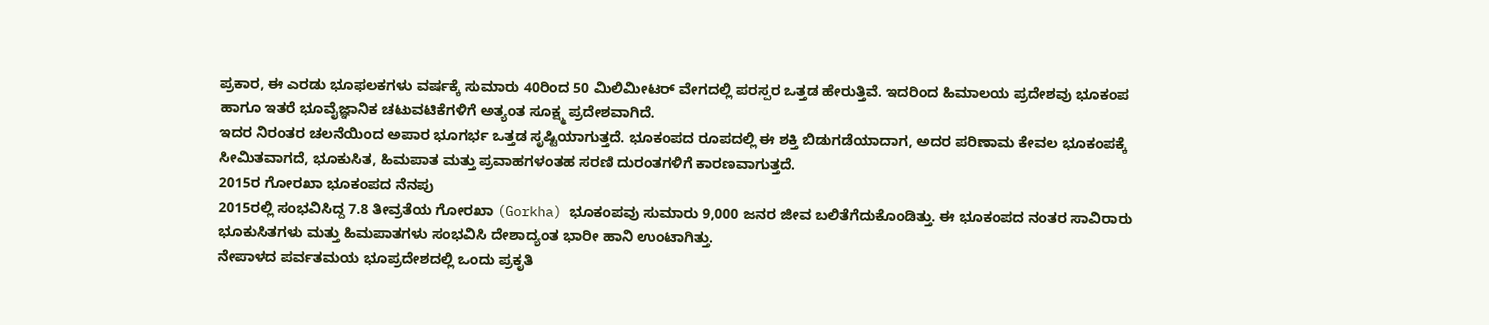ಪ್ರಕಾರ, ಈ ಎರಡು ಭೂಫಲಕಗಳು ವರ್ಷಕ್ಕೆ ಸುಮಾರು 40ರಿಂದ 50 ಮಿಲಿಮೀಟರ್ ವೇಗದಲ್ಲಿ ಪರಸ್ಪರ ಒತ್ತಡ ಹೇರುತ್ತಿವೆ. ಇದರಿಂದ ಹಿಮಾಲಯ ಪ್ರದೇಶವು ಭೂಕಂಪ ಹಾಗೂ ಇತರೆ ಭೂವೈಜ್ಞಾನಿಕ ಚಟುವಟಿಕೆಗಳಿಗೆ ಅತ್ಯಂತ ಸೂಕ್ಷ್ಮ ಪ್ರದೇಶವಾಗಿದೆ.
ಇದರ ನಿರಂತರ ಚಲನೆಯಿಂದ ಅಪಾರ ಭೂಗರ್ಭ ಒತ್ತಡ ಸೃಷ್ಟಿಯಾಗುತ್ತದೆ. ಭೂಕಂಪದ ರೂಪದಲ್ಲಿ ಈ ಶಕ್ತಿ ಬಿಡುಗಡೆಯಾದಾಗ, ಅದರ ಪರಿಣಾಮ ಕೇವಲ ಭೂಕಂಪಕ್ಕೆ ಸೀಮಿತವಾಗದೆ, ಭೂಕುಸಿತ, ಹಿಮಪಾತ ಮತ್ತು ಪ್ರವಾಹಗಳಂತಹ ಸರಣಿ ದುರಂತಗಳಿಗೆ ಕಾರಣವಾಗುತ್ತದೆ.
2015ರ ಗೋರಖಾ ಭೂಕಂಪದ ನೆನಪು
2015ರಲ್ಲಿ ಸಂಭವಿಸಿದ್ದ 7.8 ತೀವ್ರತೆಯ ಗೋರಖಾ (Gorkha) ಭೂಕಂಪವು ಸುಮಾರು 9,000 ಜನರ ಜೀವ ಬಲಿತೆಗೆದುಕೊಂಡಿತ್ತು. ಈ ಭೂಕಂಪದ ನಂತರ ಸಾವಿರಾರು ಭೂಕುಸಿತಗಳು ಮತ್ತು ಹಿಮಪಾತಗಳು ಸಂಭವಿಸಿ ದೇಶಾದ್ಯಂತ ಭಾರೀ ಹಾನಿ ಉಂಟಾಗಿತ್ತು.
ನೇಪಾಳದ ಪರ್ವತಮಯ ಭೂಪ್ರದೇಶದಲ್ಲಿ ಒಂದು ಪ್ರಕೃತಿ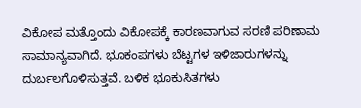ವಿಕೋಪ ಮತ್ತೊಂದು ವಿಕೋಪಕ್ಕೆ ಕಾರಣವಾಗುವ ಸರಣಿ ಪರಿಣಾಮ ಸಾಮಾನ್ಯವಾಗಿದೆ. ಭೂಕಂಪಗಳು ಬೆಟ್ಟಗಳ ಇಳಿಜಾರುಗಳನ್ನು ದುರ್ಬಲಗೊಳಿಸುತ್ತವೆ. ಬಳಿಕ ಭೂಕುಸಿತಗಳು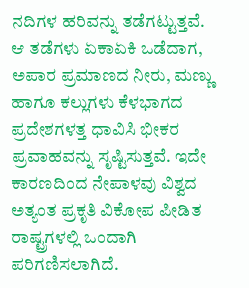ನದಿಗಳ ಹರಿವನ್ನು ತಡೆಗಟ್ಟುತ್ತವೆ. ಆ ತಡೆಗಳು ಏಕಾಏಕಿ ಒಡೆದಾಗ, ಅಪಾರ ಪ್ರಮಾಣದ ನೀರು, ಮಣ್ಣು ಹಾಗೂ ಕಲ್ಲುಗಳು ಕೆಳಭಾಗದ ಪ್ರದೇಶಗಳತ್ತ ಧಾವಿಸಿ ಭೀಕರ ಪ್ರವಾಹವನ್ನು ಸೃಷ್ಟಿಸುತ್ತವೆ. ಇದೇ ಕಾರಣದಿಂದ ನೇಪಾಳವು ವಿಶ್ವದ ಅತ್ಯಂತ ಪ್ರಕೃತಿ ವಿಕೋಪ ಪೀಡಿತ ರಾಷ್ಟ್ರಗಳಲ್ಲಿ ಒಂದಾಗಿ ಪರಿಗಣಿಸಲಾಗಿದೆ.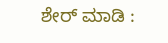ಶೇರ್ ಮಾಡಿ :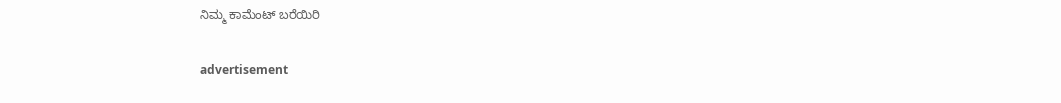ನಿಮ್ಮ ಕಾಮೆಂಟ್ ಬರೆಯಿರಿ

advertisement